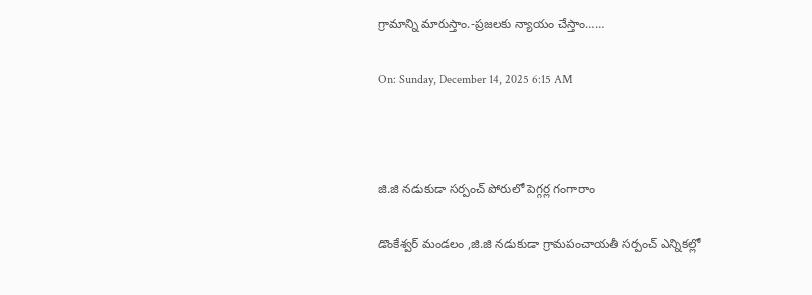గ్రామాన్ని మారుస్తాం.-ప్రజలకు న్యాయం చేస్తాం……

On: Sunday, December 14, 2025 6:15 AM



జి.జి నడుకుడా సర్పంచ్ పోరులో పెగ్గర్ల గంగారాం

డొంకేశ్వర్ మండలం ,జి.జి నడుకుడా గ్రామపంచాయతీ సర్పంచ్ ఎన్నికల్లో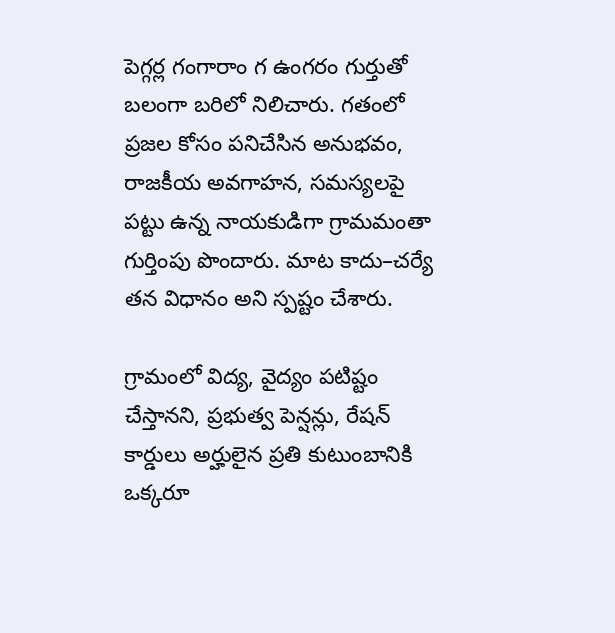పెగ్గర్ల గంగారాం గ ఉంగరం గుర్తుతో బలంగా బరిలో నిలిచారు. గతంలో ప్రజల కోసం పనిచేసిన అనుభవం, రాజకీయ అవగాహన, సమస్యలపై పట్టు ఉన్న నాయకుడిగా గ్రామమంతా గుర్తింపు పొందారు. మాట కాదు–చర్యే తన విధానం అని స్పష్టం చేశారు.

గ్రామంలో విద్య, వైద్యం పటిష్టం చేస్తానని, ప్రభుత్వ పెన్షన్లు, రేషన్ కార్డులు అర్హులైన ప్రతి కుటుంబానికి ఒక్కరూ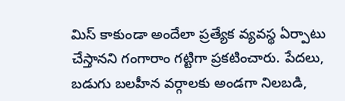మిస్ కాకుండా అందేలా ప్రత్యేక వ్యవస్థ ఏర్పాటు చేస్తానని గంగారాం గట్టిగా ప్రకటించారు. పేదలు, బడుగు బలహీన వర్గాలకు అండగా నిలబడి,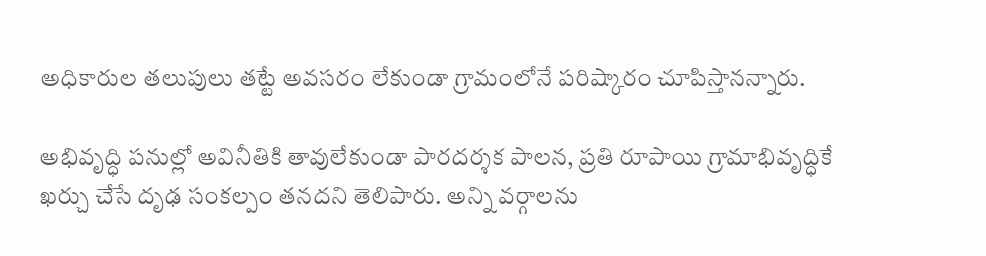అధికారుల తలుపులు తట్టే అవసరం లేకుండా గ్రామంలోనే పరిష్కారం చూపిస్తానన్నారు.

అభివృద్ధి పనుల్లో అవినీతికి తావులేకుండా పారదర్శక పాలన, ప్రతి రూపాయి గ్రామాభివృద్ధికే ఖర్చు చేసే దృఢ సంకల్పం తనదని తెలిపారు. అన్ని వర్గాలను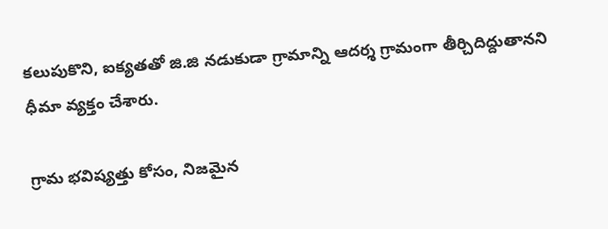కలుపుకొని, ఐక్యతతో జి.జి నడుకుడా గ్రామాన్ని ఆదర్శ గ్రామంగా తీర్చిదిద్దుతానని ధీమా వ్యక్తం చేశారు.

గ్రామ భవిష్యత్తు కోసం, నిజమైన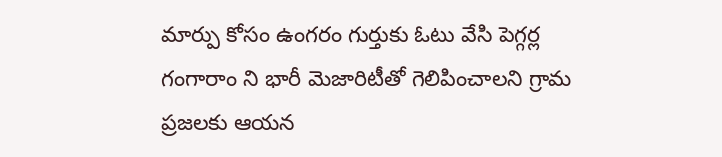మార్పు కోసం ఉంగరం గుర్తుకు ఓటు వేసి పెగ్గర్ల గంగారాం ని భారీ మెజారిటీతో గెలిపించాలని గ్రామ ప్రజలకు ఆయన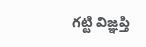గట్టి విజ్ఞప్తి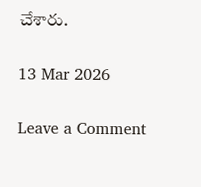చేశారు.

13 Mar 2026

Leave a Comment